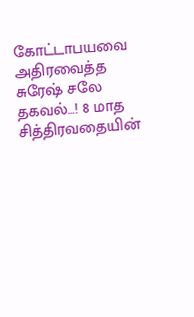கோட்டாபயவை அதிரவைத்த சுரேஷ் சலே தகவல்…! 8 மாத சித்திரவதையின்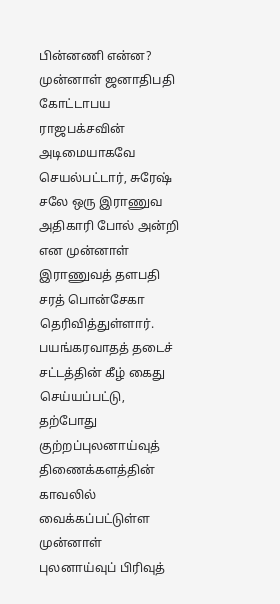பின்னணி என்ன?
முன்னாள் ஜனாதிபதி கோட்டாபய ராஜபக்சவின் அடிமையாகவே செயல்பட்டார், சுரேஷ் சலே ஒரு இராணுவ அதிகாரி போல் அன்றி என முன்னாள் இராணுவத் தளபதி சரத் பொன்சேகா தெரிவித்துள்ளார். பயங்கரவாதத் தடைச் சட்டத்தின் கீழ் கைது செய்யப்பட்டு, தற்போது குற்றப்புலனாய்வுத் திணைக்களத்தின் காவலில் வைக்கப்பட்டுள்ள முன்னாள் புலனாய்வுப் பிரிவுத்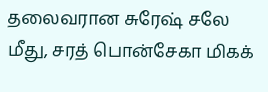தலைவரான சுரேஷ் சலே மீது, சரத் பொன்சேகா மிகக்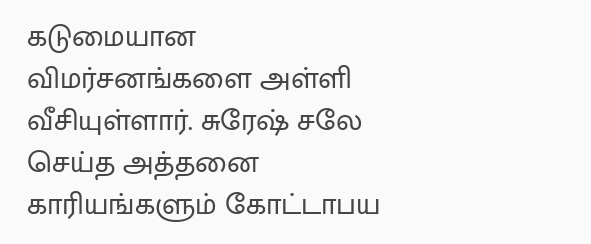கடுமையான விமர்சனங்களை அள்ளி வீசியுள்ளார். சுரேஷ் சலே செய்த அத்தனை காரியங்களும் கோட்டாபய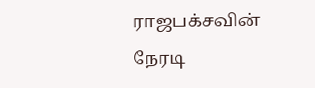ராஜபக்சவின் நேரடி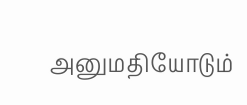அனுமதியோடும்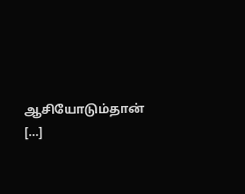ஆசியோடும்தான் […]